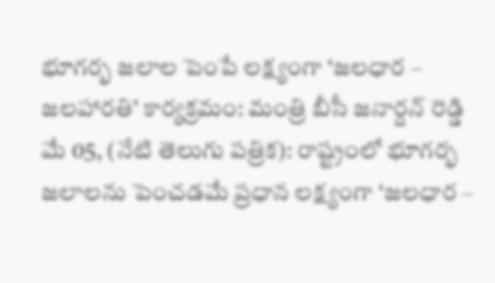భూగర్భ జలాల పెంపే లక్ష్యంగా ‘జలధార – జలహారతి’ కార్యక్రమం: మంత్రి బీసీ జనార్దన్ రెడ్డి
మే 05, (నేటి తెలుగు పత్రిక): రాష్ట్రంలో భూగర్భ జలాలను పెంచడమే ప్రధాన లక్ష్యంగా ‘జలధార –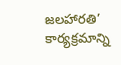జలహారతి’ కార్యక్రమాన్ని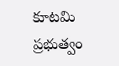కూటమి ప్రభుత్వం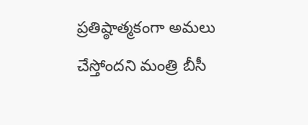ప్రతిష్ఠాత్మకంగా అమలు చేస్తోందని మంత్రి బీసీ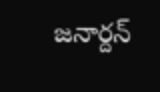జనార్దన్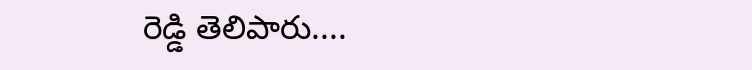రెడ్డి తెలిపారు....